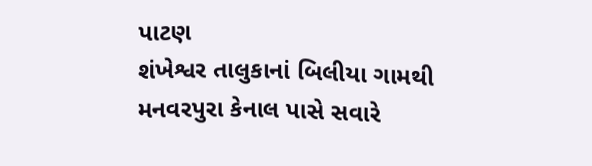પાટણ
શંખેશ્વર તાલુકાનાં બિલીયા ગામથી મનવરપુરા કેનાલ પાસે સવારે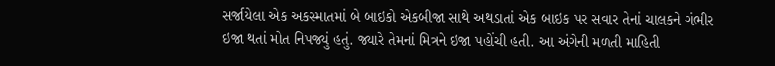સર્જાયેલા એક અકસ્માતમાં બે બાઇકો એકબીજા સાથે અથડાતાં એક બાઇક પર સવાર તેનાં ચાલકને ગંભીર ઇજા થતાં મોત નિપજ્યું હતું. જ્યારે તેમનાં મિત્રને ઇજા પહોંચી હતી. આ અંગેની મળતી માહિતી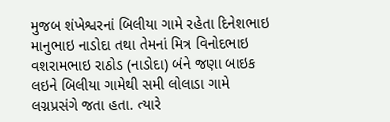મુજબ શંખેશ્વરનાં બિલીયા ગામે રહેતા દિનેશભાઇ માનુભાઇ નાડોદા તથા તેમનાં મિત્ર વિનોદભાઇ વશરામભાઇ રાઠોડ (નાડોદા) બંને જણા બાઇક લઇને બિલીયા ગામેથી સમી લોલાડા ગામે લગ્નપ્રસંગે જતા હતા. ત્યારે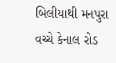બિલીયાથી મનપુરા વચ્ચે કેનાલ રોડ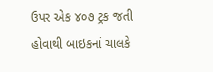ઉપર એક ૪૦૭ ટ્રક જતી હોવાથી બાઇકનાં ચાલકે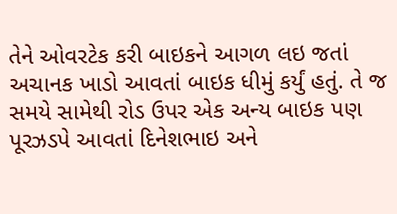તેને ઓવરટેક કરી બાઇકને આગળ લઇ જતાં અચાનક ખાડો આવતાં બાઇક ધીમું કર્યું હતું. તે જ સમયે સામેથી રોડ ઉપર એક અન્ય બાઇક પણ પૂરઝડપે આવતાં દિનેશભાઇ અને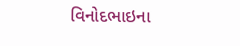વિનોદભાઇના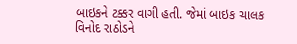બાઇકને ટક્કર વાગી હતી. જેમાં બાઇક ચાલક વિનોદ રાઠોડને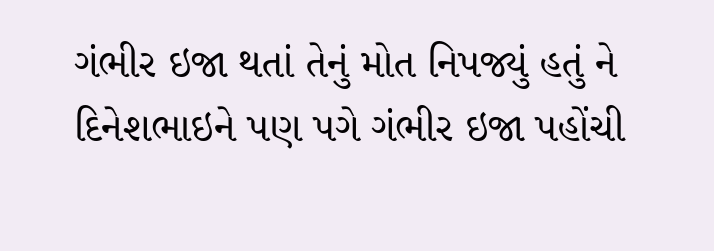ગંભીર ઇજા થતાં તેનું મોત નિપજ્યું હતું ને દિનેશભાઇને પણ પગે ગંભીર ઇજા પહોંચી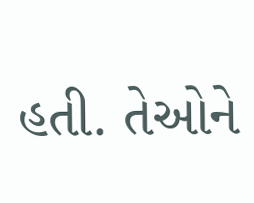હતી. તેઓને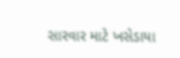સારવાર માટે ખસેડાયા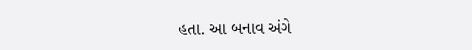હતા. આ બનાવ અંગે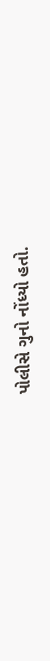પોલીસે ગુનો નોંધ્યો હતો.